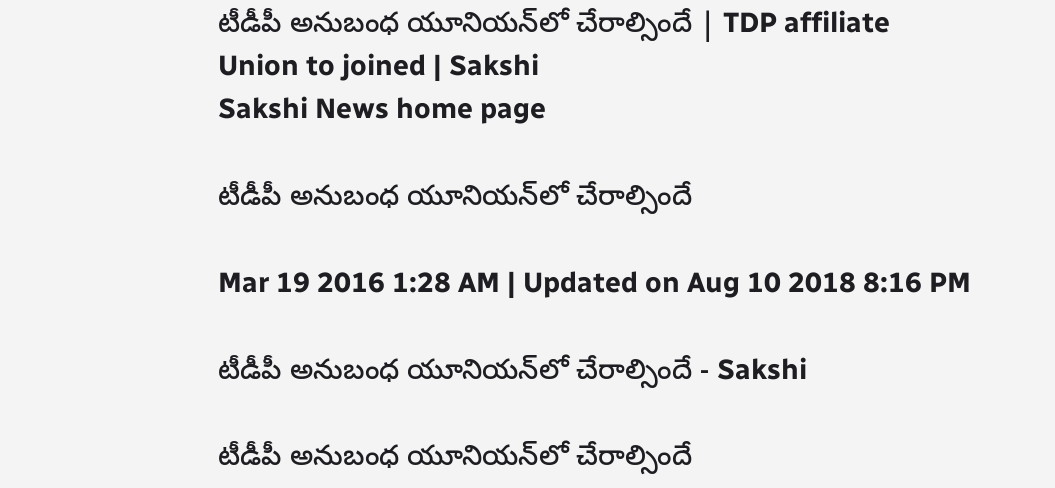టీడీపీ అనుబంధ యూనియన్‌లో చేరాల్సిందే | TDP affiliate Union to joined | Sakshi
Sakshi News home page

టీడీపీ అనుబంధ యూనియన్‌లో చేరాల్సిందే

Mar 19 2016 1:28 AM | Updated on Aug 10 2018 8:16 PM

టీడీపీ అనుబంధ యూనియన్‌లో చేరాల్సిందే - Sakshi

టీడీపీ అనుబంధ యూనియన్‌లో చేరాల్సిందే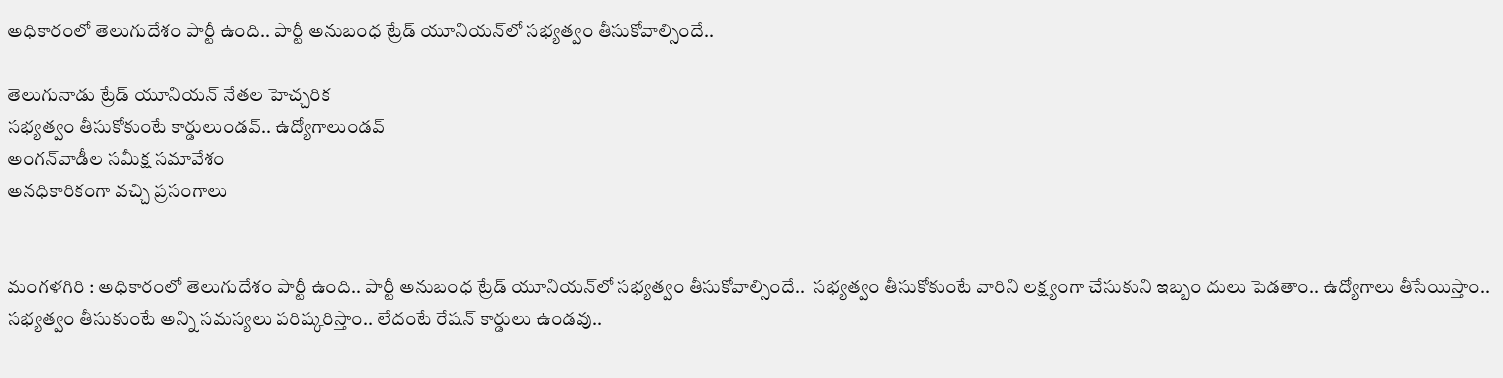అధికారంలో తెలుగుదేశం పార్టీ ఉంది.. పార్టీ అనుబంధ ట్రేడ్ యూనియన్‌లో సభ్యత్వం తీసుకోవాల్సిందే..

తెలుగునాడు ట్రేడ్ యూనియన్ నేతల హెచ్చరిక
సభ్యత్వం తీసుకోకుంటే కార్డులుండవ్.. ఉద్యోగాలుండవ్
అంగన్‌వాడీల సమీక్ష సమావేశం
అనధికారికంగా వచ్చి ప్రసంగాలు


మంగళగిరి : అధికారంలో తెలుగుదేశం పార్టీ ఉంది.. పార్టీ అనుబంధ ట్రేడ్ యూనియన్‌లో సభ్యత్వం తీసుకోవాల్సిందే..  సభ్యత్వం తీసుకోకుంటే వారిని లక్ష్యంగా చేసుకుని ఇబ్బం దులు పెడతాం.. ఉద్యోగాలు తీసేయిస్తాం.. సభ్యత్వం తీసుకుంటే అన్ని సమస్యలు పరిష్కరిస్తాం.. లేదంటే రేషన్ కార్డులు ఉండవు..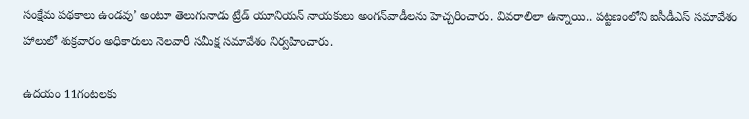సంక్షేమ పథకాలు ఉండవు’ అంటూ తెలుగునాడు ట్రేడ్ యూనియన్ నాయకులు అంగన్‌వాడీలను హెచ్చరించారు. వివరాలిలా ఉన్నాయి.. పట్టణంలోని ఐసీడీఎస్ సమావేశం హాలులో శుక్రవారం అధికారులు నెలవారీ సమీక్ష సమావేశం నిర్వహించారు.

ఉదయం 11గంటలకు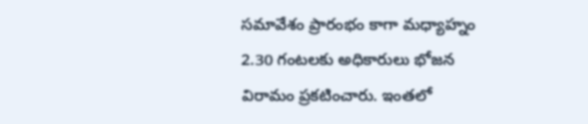సమావేశం ప్రారంభం కాగా మధ్యాహ్నం 2.30 గంటలకు అధికారులు భోజన విరామం ప్రకటించారు. ఇంతలో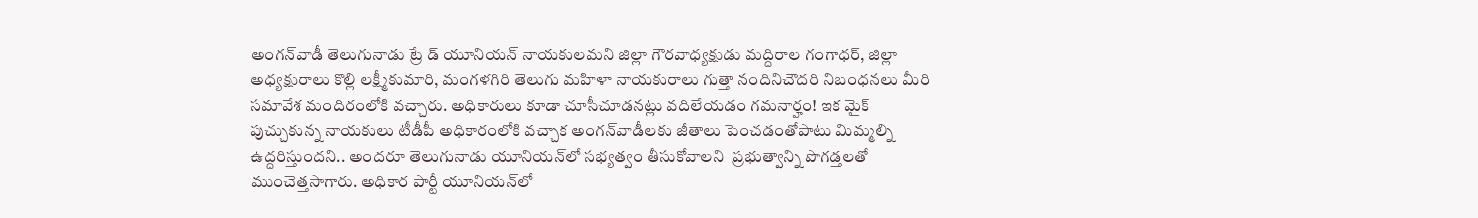అంగన్‌వాడీ తెలుగునాడు ట్రే డ్ యూనియన్ నాయకులమని జిల్లా గౌరవాధ్యక్షుడు మద్దిరాల గంగాధర్, జిల్లా అధ్యక్షురాలు కొల్లి లక్ష్మీకుమారి, మంగళగిరి తెలుగు మహిళా నాయకురాలు గుత్తా నందినిచౌదరి నిబంధనలు మీరి సమావేశ మందిరంలోకి వచ్చారు. అధికారులు కూడా చూసీచూడనట్లు వదిలేయడం గమనార్హం! ఇక మైక్ పుచ్చుకున్న నాయకులు టీడీపీ అధికారంలోకి వచ్చాక అంగన్‌వాడీలకు జీతాలు పెంచడంతోపాటు మిమ్మల్ని ఉద్దరిస్తుందని.. అందరూ తెలుగునాడు యూనియన్‌లో సభ్యత్వం తీసుకోవాలని  ప్రభుత్వాన్ని పొగడ్తలతో ముంచెత్తసాగారు. అధికార పార్టీ యూనియన్‌లో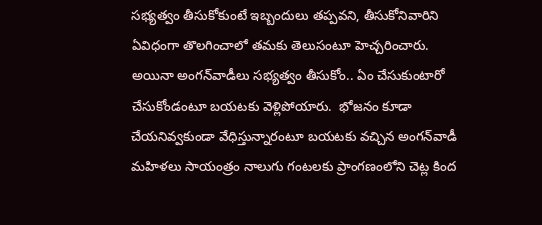సభ్యత్వం తీసుకోకుంటే ఇబ్బందులు తప్పవని, తీసుకోనివారిని ఏవిధంగా తొలగించాలో తమకు తెలుసంటూ హెచ్చరించారు. అయినా అంగన్‌వాడీలు సభ్యత్వం తీసుకోం.. ఏం చేసుకుంటారో చేసుకోండంటూ బయటకు వెళ్లిపోయారు.  భోజనం కూడా చేయనివ్వకుండా వేధిస్తున్నారంటూ బయటకు వచ్చిన అంగన్‌వాడీ మహిళలు సాయంత్రం నాలుగు గంటలకు ప్రాంగణంలోని చెట్ల కింద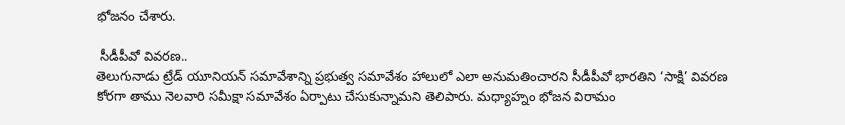భోజనం చేశారు.

 సీడీపీవో వివరణ..
తెలుగునాడు ట్రేడ్ యూనియన్ సమావేశాన్ని ప్రభుత్వ సమావేశం హాలులో ఎలా అనుమతించారని సీడీపీవో భారతిని ‘సాక్షి’ వివరణ కోరగా తాము నెలవారి సమీక్షా సమావేశం ఏర్పాటు చేసుకున్నామని తెలిపారు. మధ్యాహ్నం భోజన విరామం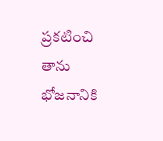ప్రకటించి తాను భోజనానికి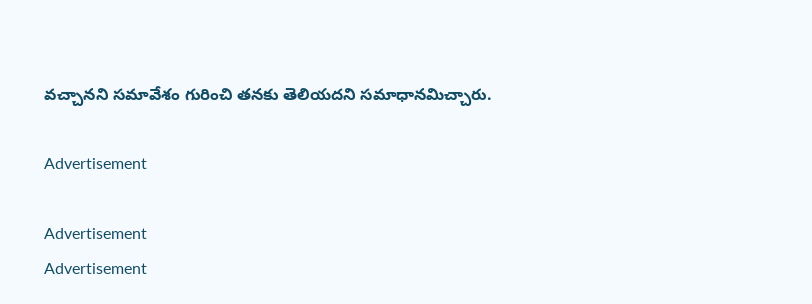వచ్చానని సమావేశం గురించి తనకు తెలియదని సమాధానమిచ్చారు.

Advertisement

Advertisement
Advertisement